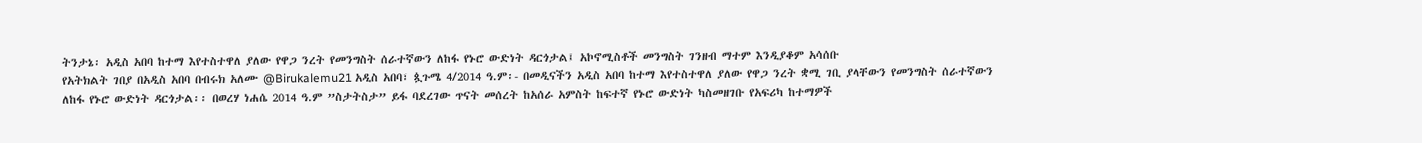ትንታኔ፡ አዲስ አበባ ከተማ እየተስተዋለ ያለው የዋጋ ንረት የመንግስት ሰራተኛውን ለከፋ የኑሮ ውድነት ዳርጎታል፤ አኮኖሚስቶች መንግስት ገንዘብ ማተም እንዲያቆም አሳሰቡ
የአትክልት ገበያ በአዲስ አበባ በብሩክ አለሙ @Birukalemu21 አዲስ አበባ፣ ጷጉሜ 4/2014 ዓ.ም፡- በመዲናችን አዲስ አበባ ከተማ እየተስተዋለ ያለው የዋጋ ንረት ቋሚ ገቢ ያላቸውን የመንግስት ሰራተኛውን ለከፋ የኑሮ ውድነት ዳርጎታል፡፡ በወረሃ ነሐሴ 2014 ዓ.ም ”ስታትስታ” ይፋ ባደረገው ጥናት መሰረት ከአሰራ አምስት ከፍተኛ የኑሮ ውድነት ካስመዘገቡ የአፍሪካ ከተማዎች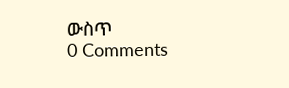ውስጥ
0 Comments